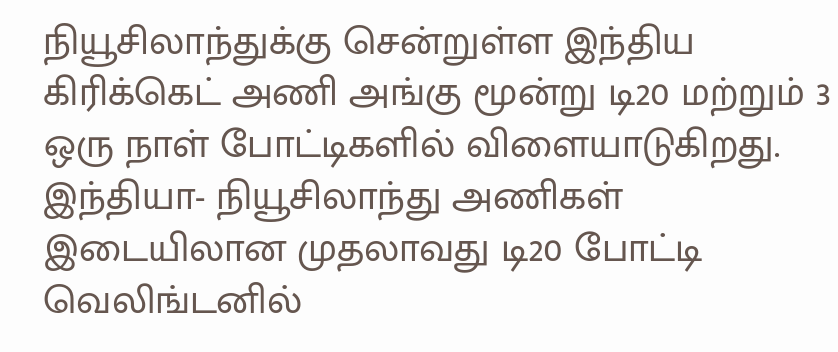நியூசிலாந்துக்கு சென்றுள்ள இந்திய கிரிக்கெட் அணி அங்கு மூன்று டி20 மற்றும் 3 ஒரு நாள் போட்டிகளில் விளையாடுகிறது. இந்தியா- நியூசிலாந்து அணிகள் இடையிலான முதலாவது டி20 போட்டி வெலிங்டனில்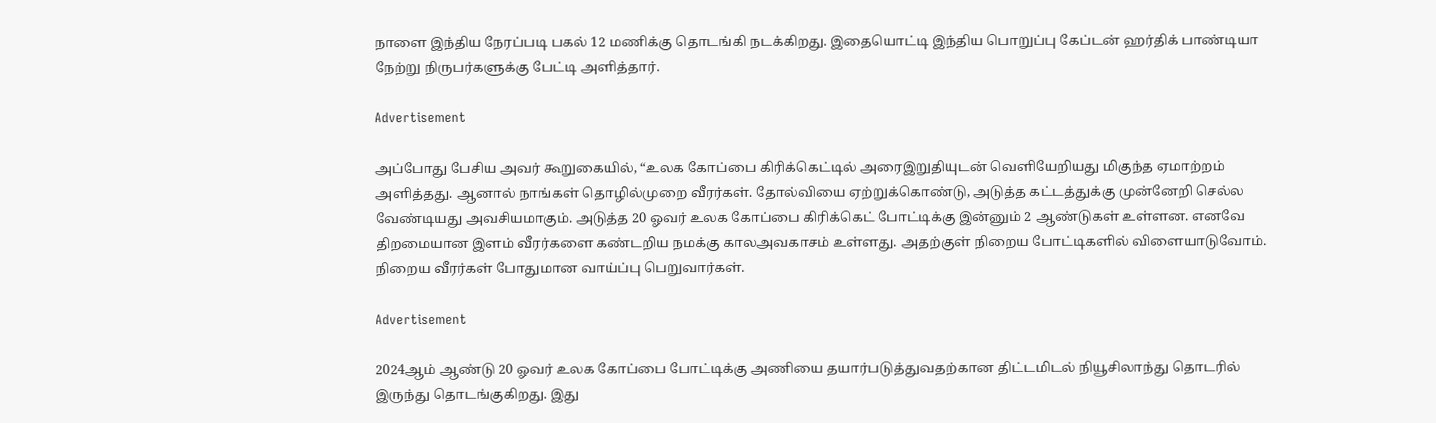நாளை இந்திய நேரப்படி பகல் 12 மணிக்கு தொடங்கி நடக்கிறது. இதையொட்டி இந்திய பொறுப்பு கேப்டன் ஹர்திக் பாண்டியா நேற்று நிருபர்களுக்கு பேட்டி அளித்தார்.

Advertisement

அப்போது பேசிய அவர் கூறுகையில், “உலக கோப்பை கிரிக்கெட்டில் அரைஇறுதியுடன் வெளியேறியது மிகுந்த ஏமாற்றம் அளித்தது. ஆனால் நாங்கள் தொழில்முறை வீரர்கள். தோல்வியை ஏற்றுக்கொண்டு, அடுத்த கட்டத்துக்கு முன்னேறி செல்ல வேண்டியது அவசியமாகும். அடுத்த 20 ஓவர் உலக கோப்பை கிரிக்கெட் போட்டிக்கு இன்னும் 2 ஆண்டுகள் உள்ளன. எனவே திறமையான இளம் வீரர்களை கண்டறிய நமக்கு காலஅவகாசம் உள்ளது. அதற்குள் நிறைய போட்டிகளில் விளையாடுவோம். நிறைய வீரர்கள் போதுமான வாய்ப்பு பெறுவார்கள்.

Advertisement

2024ஆம் ஆண்டு 20 ஓவர் உலக கோப்பை போட்டிக்கு அணியை தயார்படுத்துவதற்கான திட்டமிடல் நியூசிலாந்து தொடரில் இருந்து தொடங்குகிறது. இது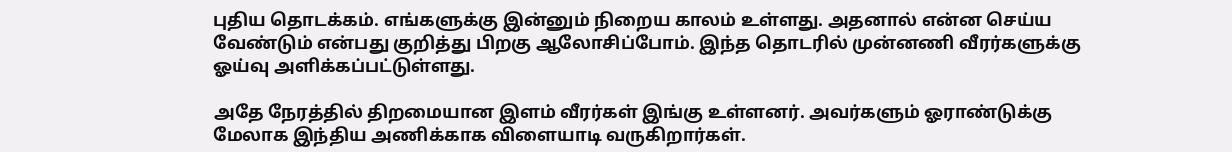புதிய தொடக்கம். எங்களுக்கு இன்னும் நிறைய காலம் உள்ளது. அதனால் என்ன செய்ய வேண்டும் என்பது குறித்து பிறகு ஆலோசிப்போம். இந்த தொடரில் முன்னணி வீரர்களுக்கு ஓய்வு அளிக்கப்பட்டுள்ளது.

அதே நேரத்தில் திறமையான இளம் வீரர்கள் இங்கு உள்ளனர். அவர்களும் ஓராண்டுக்கு மேலாக இந்திய அணிக்காக விளையாடி வருகிறார்கள்.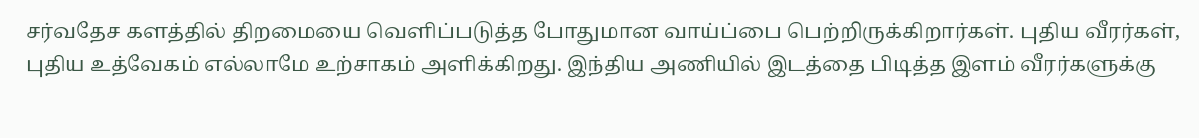சர்வதேச களத்தில் திறமையை வெளிப்படுத்த போதுமான வாய்ப்பை பெற்றிருக்கிறார்கள். புதிய வீரர்கள், புதிய உத்வேகம் எல்லாமே உற்சாகம் அளிக்கிறது. இந்திய அணியில் இடத்தை பிடித்த இளம் வீரர்களுக்கு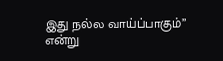இது நல்ல வாய்ப்பாகும்” என்று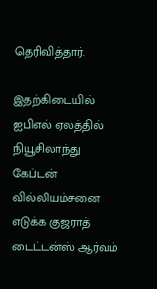தெரிவித்தார்.

இதற்கிடையில் ஐபிஎல் ஏலத்தில் நியூசிலாந்து கேப்டன் வில்லியம்சனை எடுக்க குஜராத் டைட்டன்ஸ் ஆர்வம்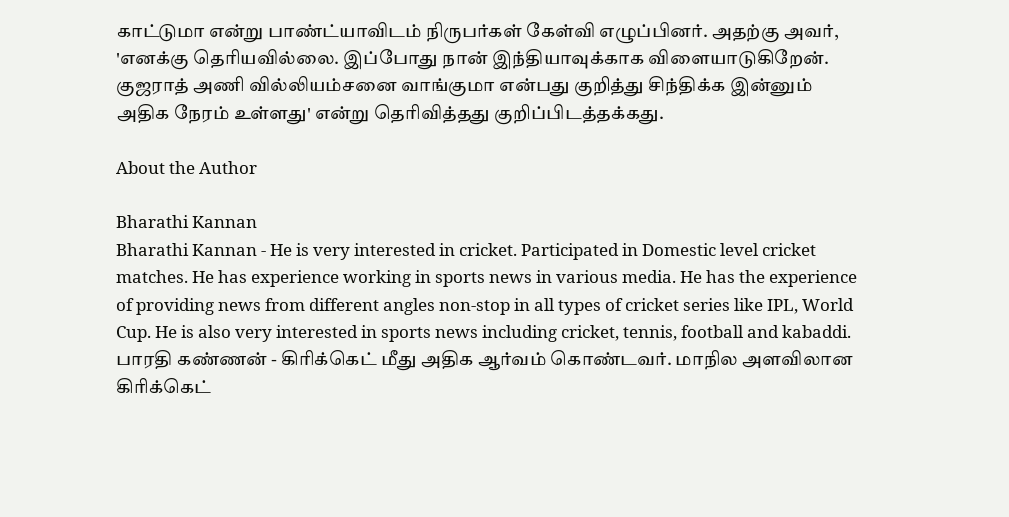காட்டுமா என்று பாண்ட்யாவிடம் நிருபர்கள் கேள்வி எழுப்பினர். அதற்கு அவர், 'எனக்கு தெரியவில்லை. இப்போது நான் இந்தியாவுக்காக விளையாடுகிறேன். குஜராத் அணி வில்லியம்சனை வாங்குமா என்பது குறித்து சிந்திக்க இன்னும் அதிக நேரம் உள்ளது' என்று தெரிவித்தது குறிப்பிடத்தக்கது.

About the Author

Bharathi Kannan
Bharathi Kannan - He is very interested in cricket. Participated in Domestic level cricket matches. He has experience working in sports news in various media. He has the experience of providing news from different angles non-stop in all types of cricket series like IPL, World Cup. He is also very interested in sports news including cricket, tennis, football and kabaddi. பாரதி கண்ணன் - கிரிக்கெட் மீது அதிக ஆர்வம் கொண்டவர். மாநில அளவிலான கிரிக்கெட்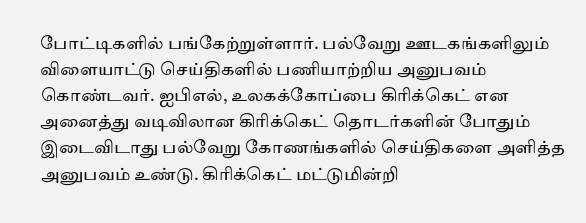போட்டிகளில் பங்கேற்றுள்ளார். பல்வேறு ஊடகங்களிலும் விளையாட்டு செய்திகளில் பணியாற்றிய அனுபவம் கொண்டவர். ஐபிஎல், உலகக்கோப்பை கிரிக்கெட் என அனைத்து வடிவிலான கிரிக்கெட் தொடர்களின் போதும் இடைவிடாது பல்வேறு கோணங்களில் செய்திகளை அளித்த அனுபவம் உண்டு. கிரிக்கெட் மட்டுமின்றி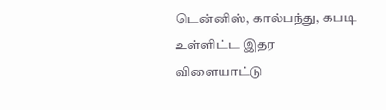டென்னிஸ், கால்பந்து, கபடி உள்ளிட்ட இதர விளையாட்டு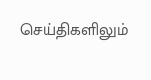செய்திகளிலும்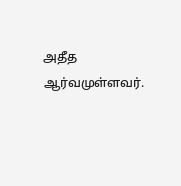அதீத ஆர்வமுள்ளவர்.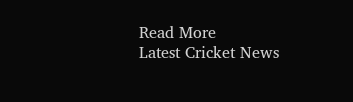Read More
Latest Cricket News